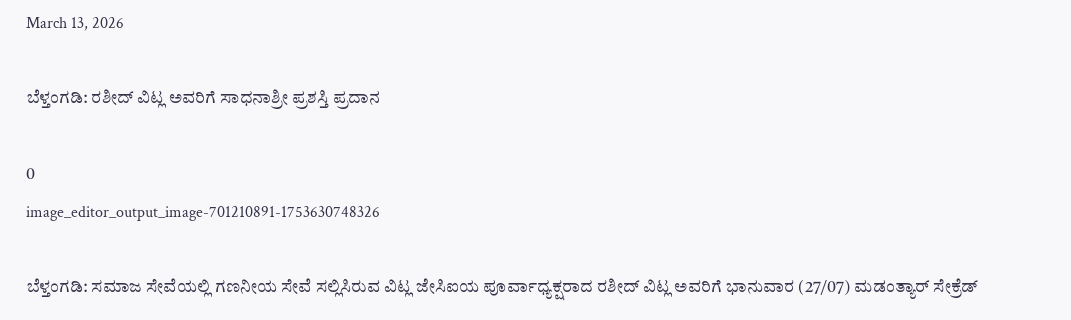March 13, 2026

ಬೆಳ್ತಂಗಡಿ: ರಶೀದ್ ವಿಟ್ಲ ಅವರಿಗೆ ಸಾಧನಾಶ್ರೀ ಪ್ರಶಸ್ತಿ ಪ್ರದಾನ

0
image_editor_output_image-701210891-1753630748326

ಬೆಳ್ತಂಗಡಿ: ಸಮಾಜ ಸೇವೆಯಲ್ಲಿ ಗಣನೀಯ ಸೇವೆ ಸಲ್ಲಿಸಿರುವ ವಿಟ್ಲ ಜೇಸಿಐಯ ಪೂರ್ವಾಧ್ಯಕ್ಷರಾದ ರಶೀದ್ ವಿಟ್ಲ ಅವರಿಗೆ ಭಾನುವಾರ (27/07) ಮಡಂತ್ಯಾರ್ ಸೇಕ್ರೆಡ್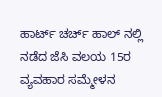ಹಾರ್ಟ್ ಚರ್ಚ್ ಹಾಲ್ ನಲ್ಲಿ ನಡೆದ ಜೆಸಿ ವಲಯ 15ರ ವ್ಯವಹಾರ ಸಮ್ಮೇಳನ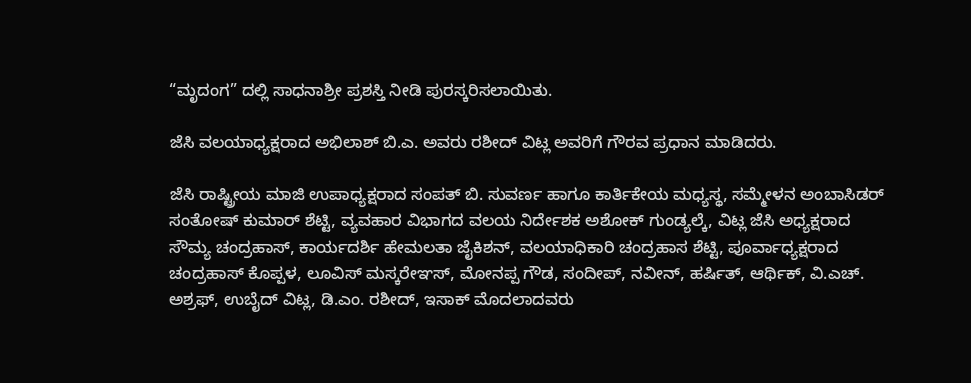“ಮೃದಂಗ” ದಲ್ಲಿ ಸಾಧನಾಶ್ರೀ ಪ್ರಶಸ್ತಿ ನೀಡಿ ಪುರಸ್ಕರಿಸಲಾಯಿತು.

ಜೆಸಿ ವಲಯಾಧ್ಯಕ್ಷರಾದ ಅಭಿಲಾಶ್ ಬಿ.ಎ. ಅವರು ರಶೀದ್ ವಿಟ್ಲ ಅವರಿಗೆ ಗೌರವ ಪ್ರಧಾನ ಮಾಡಿದರು.

ಜೆಸಿ ರಾಷ್ಟ್ರೀಯ ಮಾಜಿ ಉಪಾಧ್ಯಕ್ಷರಾದ ಸಂಪತ್ ಬಿ. ಸುವರ್ಣ ಹಾಗೂ ಕಾರ್ತಿಕೇಯ ಮಧ್ಯಸ್ಥ, ಸಮ್ಮೇಳನ ಅಂಬಾಸಿಡರ್ ಸಂತೋಷ್ ಕುಮಾರ್ ಶೆಟ್ಟಿ, ವ್ಯವಹಾರ ವಿಭಾಗದ ವಲಯ ನಿರ್ದೇಶಕ ಅಶೋಕ್ ಗುಂಡ್ಯಲ್ಕೆ, ವಿಟ್ಲ ಜೆಸಿ ಅಧ್ಯಕ್ಷರಾದ ಸೌಮ್ಯ ಚಂದ್ರಹಾಸ್, ಕಾರ್ಯದರ್ಶಿ ಹೇಮಲತಾ ಜೈಕಿಶನ್, ವಲಯಾಧಿಕಾರಿ ಚಂದ್ರಹಾಸ ಶೆಟ್ಟಿ, ಪೂರ್ವಾಧ್ಯಕ್ಷರಾದ ಚಂದ್ರಹಾಸ್ ಕೊಪ್ಪಳ, ಲೂವಿಸ್ ಮಸ್ಕರೇಞಸ್, ಮೋನಪ್ಪ ಗೌಡ, ಸಂದೀಪ್, ನವೀನ್, ಹರ್ಷಿತ್, ಆರ್ಥಿಕ್, ವಿ.ಎಚ್. ಅಶ್ರಫ್, ಉಬೈದ್ ವಿಟ್ಲ, ಡಿ.ಎಂ. ರಶೀದ್, ಇಸಾಕ್ ಮೊದಲಾದವರು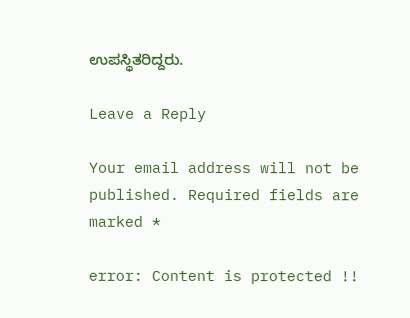ಉಪಸ್ಥಿತರಿದ್ದರು.

Leave a Reply

Your email address will not be published. Required fields are marked *

error: Content is protected !!